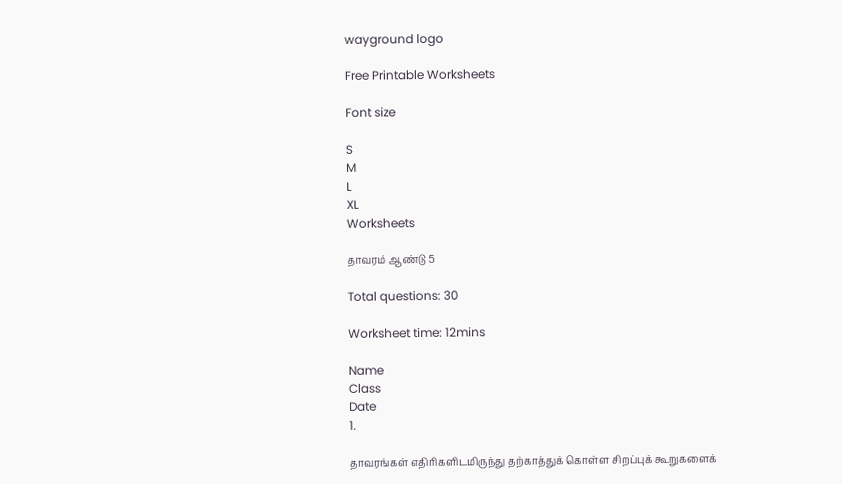wayground logo

Free Printable Worksheets

Font size

S
M
L
XL
Worksheets

தாவரம் ஆண்டு 5

Total questions: 30

Worksheet time: 12mins

Name
Class
Date
1.

தாவரங்கள் எதிரிகளிடமிருந்து தற்காத்துக் கொள்ள சிறப்புக் கூறுகளைக்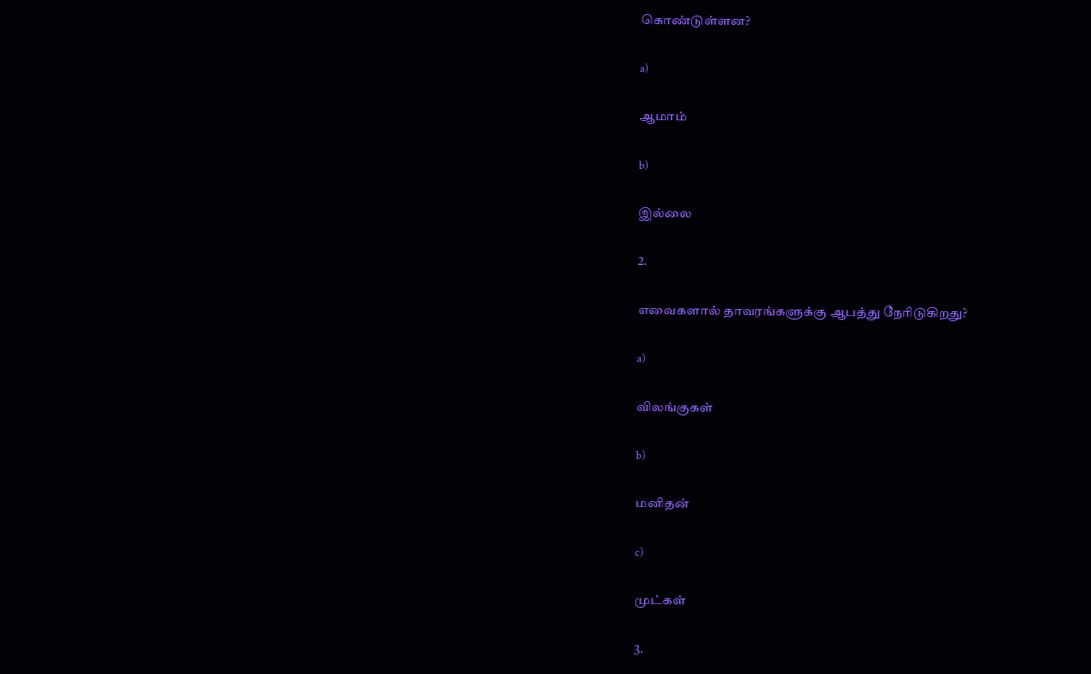கொண்டுள்ளன?

a)

ஆமாம்

b)

இல்லை

2.

எவைகளால் தாவரங்களுக்கு ஆபத்து நேரிடுகிறது?

a)

விலங்குகள்

b)

மனிதன்

c)

முட்கள்

3.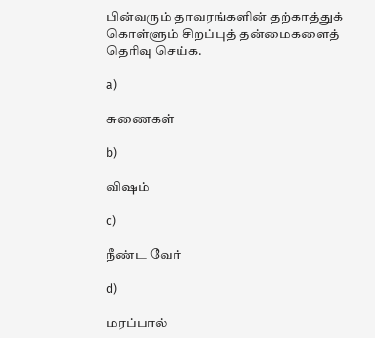பின்வரும் தாவரங்களின் தற்காத்துக் கொள்ளும் சிறப்புத் தன்மைகளைத் தெரிவு செய்க.

a)

சுணைகள்

b)

விஷம்

c)

நீண்ட வேர்

d)

மரப்பால்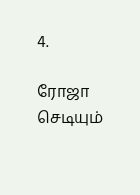4.

ரோஜா செடியும்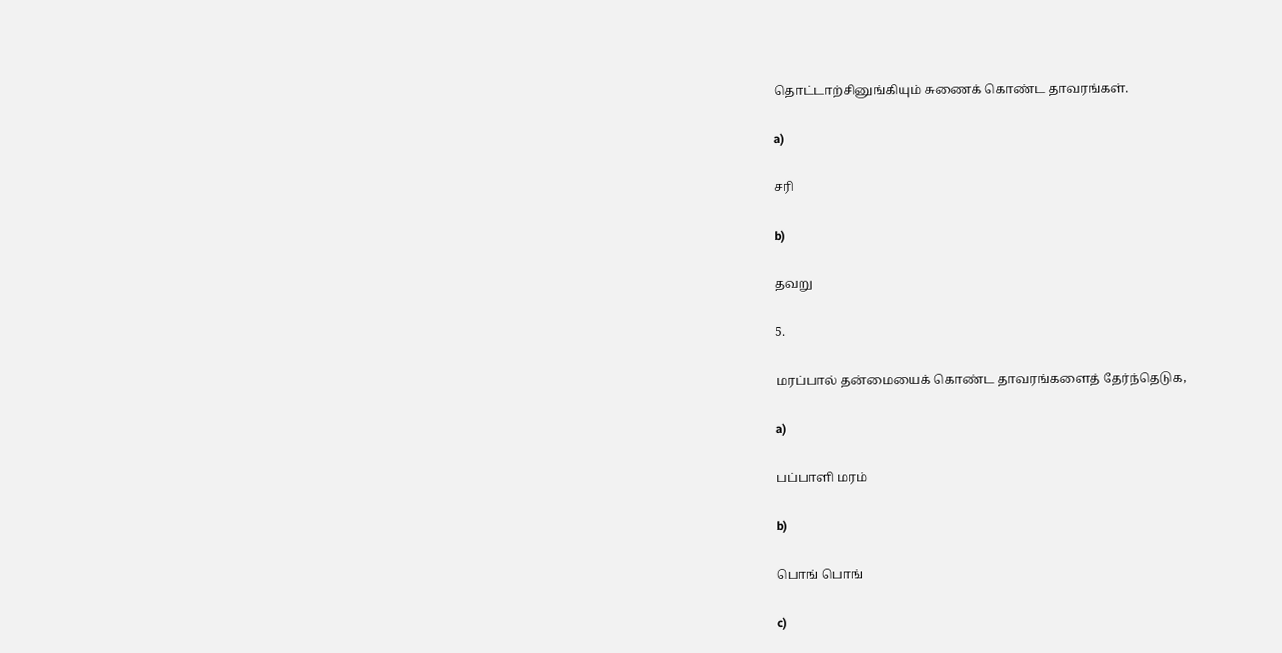தொட்டாற்சினுங்கியும் சுணைக் கொண்ட தாவரங்கள்.

a)

சரி

b)

தவறு

5.

மரப்பால் தன்மையைக் கொண்ட தாவரங்களைத் தேர்ந்தெடுக,

a)

பப்பாளி மரம்

b)

பொங் பொங்

c)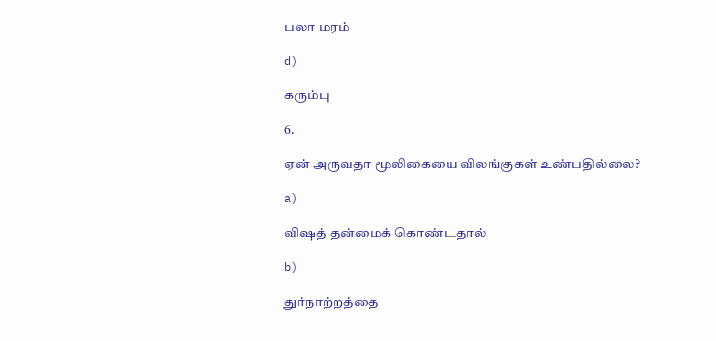பலா மரம்

d)

கரும்பு

6.

ஏன் அருவதா மூலிகையை விலங்குகள் உண்பதில்லை?

a)

விஷத் தன்மைக் கொண்டதால்

b)

துர்நாற்றத்தை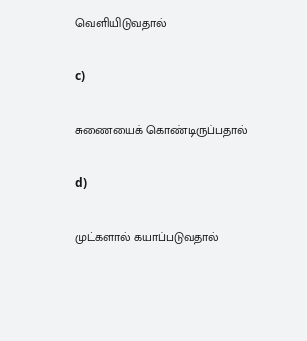வெளியிடுவதால்

c)

சுணையைக் கொண்டிருப்பதால்

d)

முட்களால் கயாப்படுவதால்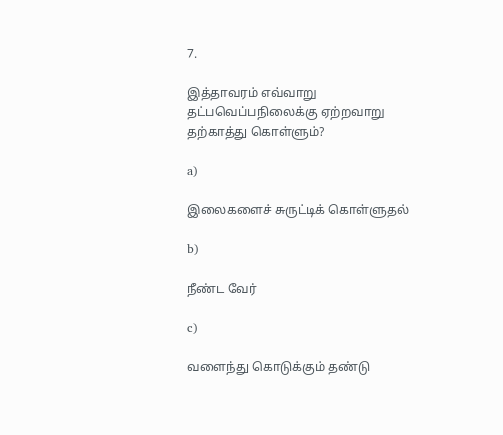7.

இத்தாவரம் எவ்வாறு தட்பவெப்பநிலைக்கு ஏற்றவாறு தற்காத்து கொள்ளும்?

a)

இலைகளைச் சுருட்டிக் கொள்ளுதல்

b)

நீண்ட வேர்

c)

வளைந்து கொடுக்கும் தண்டு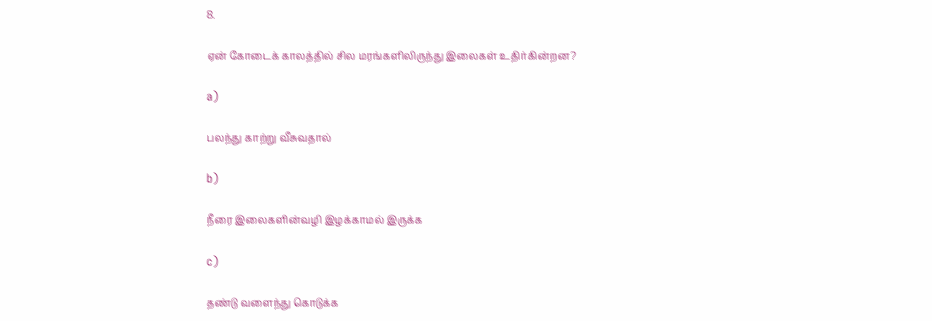8.

ஏன் கோடைக் காலத்தில் சில மரங்களிலிருந்து இலைகள் உதிர்கின்றன?

a)

பலந்து காற்று வீசுவதால்

b)

நீரை இலைகளின்வழி இழக்காமல் இருக்க

c)

தண்டு வளைந்து கொடுக்க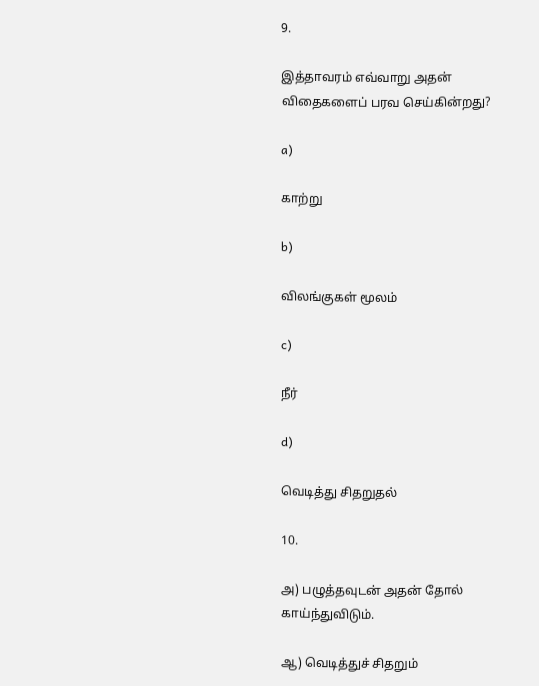9.

இத்தாவரம் எவ்வாறு அதன் விதைகளைப் பரவ செய்கின்றது?

a)

காற்று

b)

விலங்குகள் மூலம்

c)

நீர்

d)

வெடித்து சிதறுதல்

10.

அ) பழுத்தவுடன் அதன் தோல் காய்ந்துவிடும்.

ஆ) வெடித்துச் சிதறும்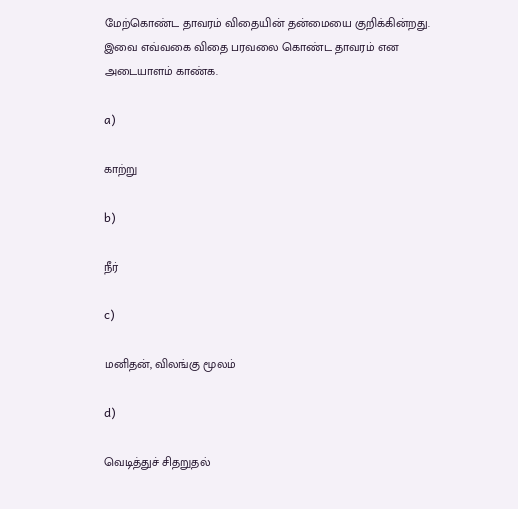மேற்கொண்ட தாவரம் விதையின் தன்மையை குறிக்கின்றது. இவை எவ்வகை விதை பரவலை கொண்ட தாவரம் என அடையாளம் காண்க.

a)

காற்று

b)

நீர்

c)

மனிதன், விலங்கு மூலம்

d)

வெடித்துச் சிதறுதல்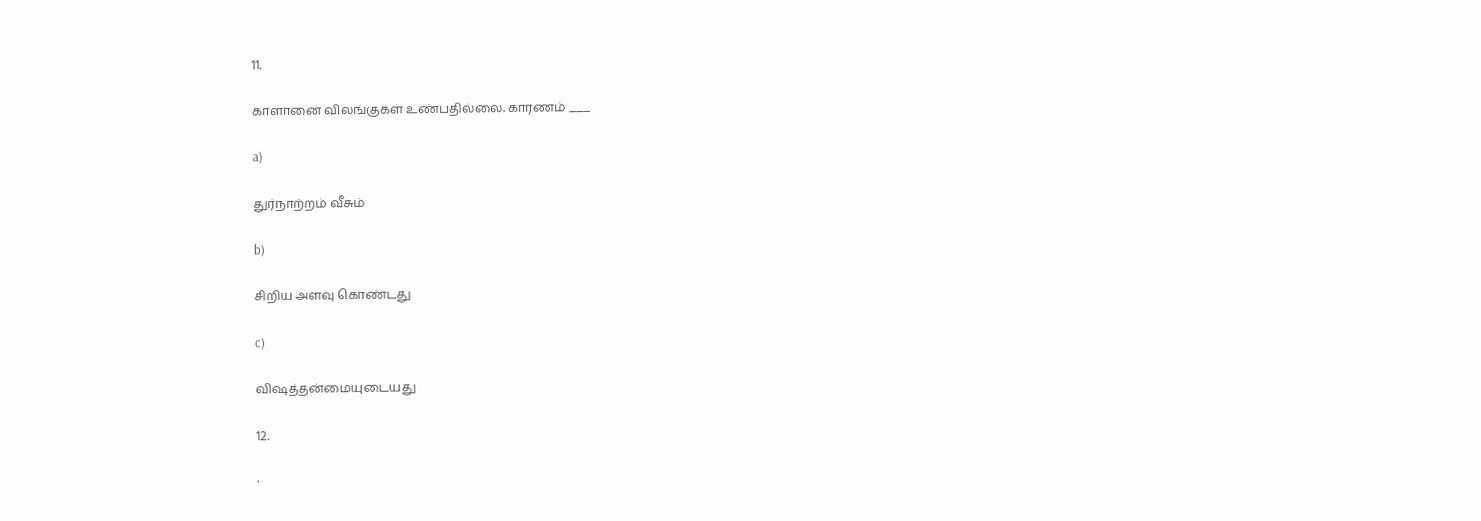11.

காளானை விலங்குகள் உண்பதில்லை. காரணம் ___

a)

துர்நாற்றம் வீசும்

b)

சிறிய அளவு கொண்டது

c)

விஷத்தன்மையுடையது

12.

·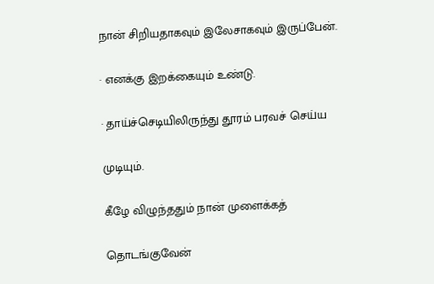நான் சிறியதாகவும் இலேசாகவும் இருப்பேன்.

· எனக்கு இறக்கையும் உண்டு.

· தாய்ச்செடியிலிருந்து தூரம் பரவச் செய்ய

முடியும்.

கீழே விழுந்ததும் நான் முளைக்கத்

தொடங்குவேன்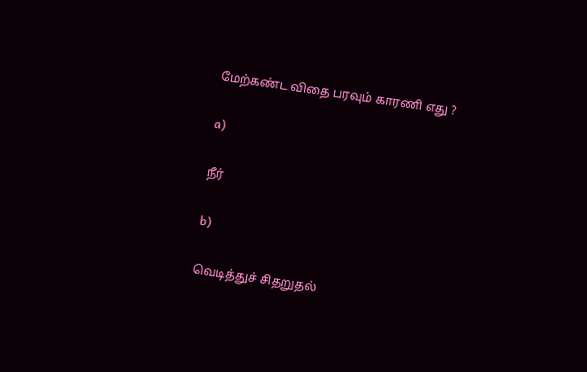மேற்கண்ட விதை பரவும் காரணி எது ?

a)

நீர்

b)

வெடித்துச் சிதறுதல்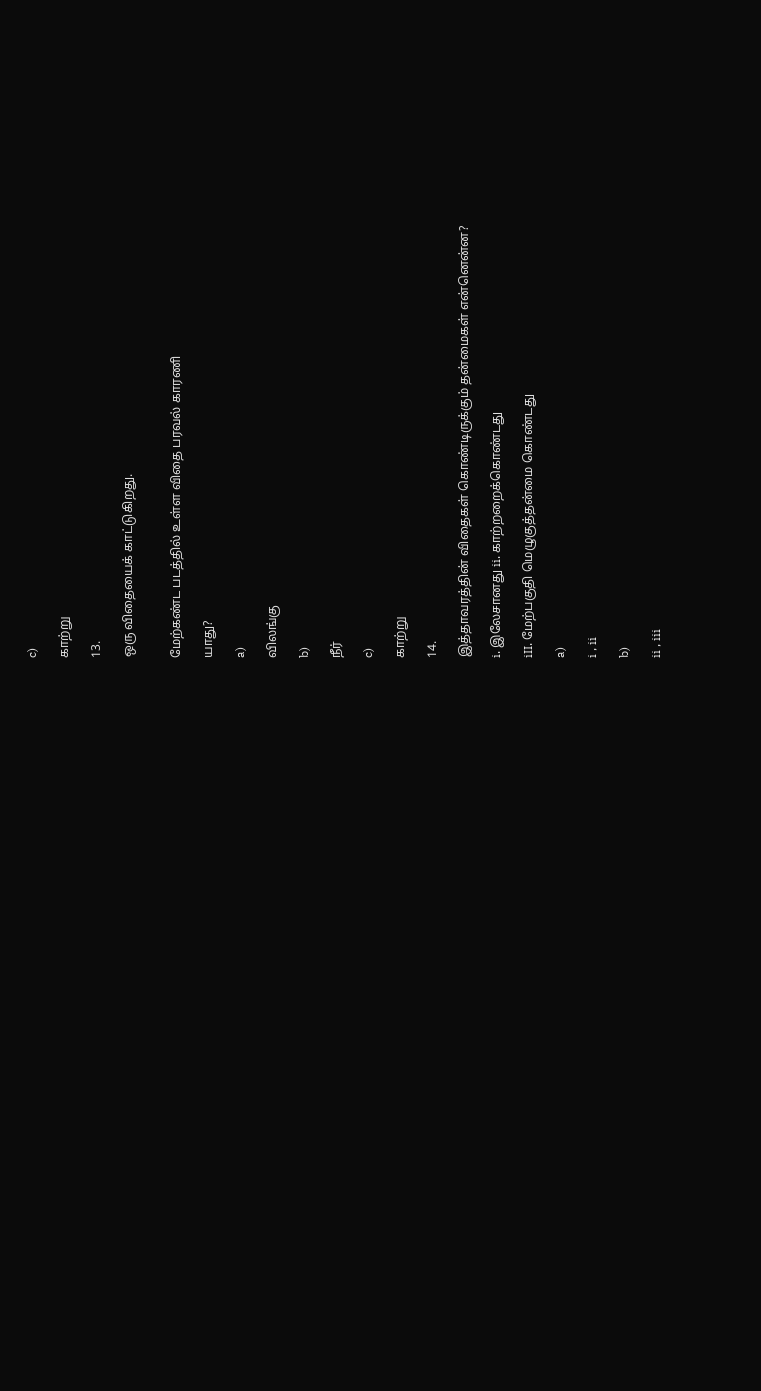c)

காற்று

13.

ஒரு விதையைக் காட்டுகிறது.


மேற்கண்ட படத்தில் உள்ள விதை பரவல் காரணி

யாது?

a)

விலங்கு

b)

நீர்

c)

காற்று

14.

இத்தாவரத்தின் விதைகள் கொண்டிருக்கும் தன்மைகள் என்னென்ன?

i. இலேசானது ii. காற்றறைக்கொண்டது

iII. மேற்பகுதி மெழுகுத்தன்மை கொண்டது

a)

i , ii

b)

ii , iii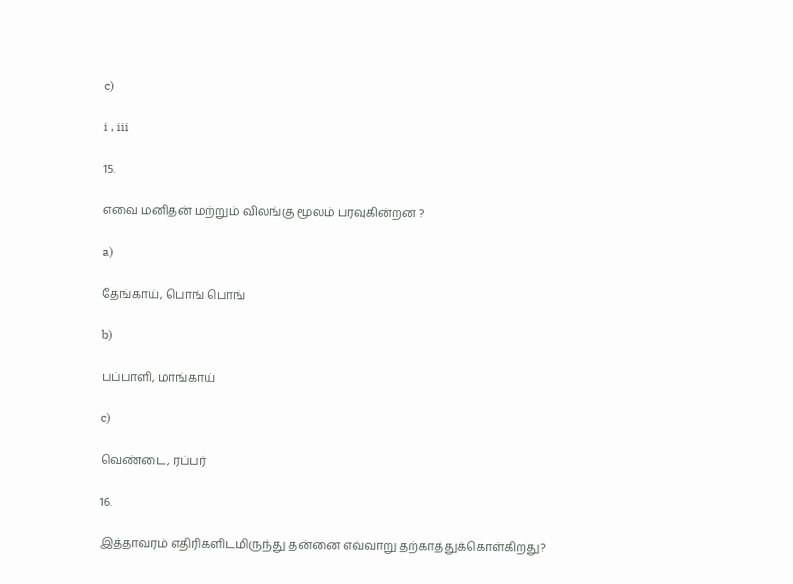c)

i , iii

15.

எவை மனிதன் மற்றும் விலங்கு மூலம் பரவுகின்றன ?

a)

தேங்காய், பொங் பொங்

b)

பப்பாளி, மாங்காய்

c)

வெண்டை, ரப்பர்

16.

இத்தாவரம் எதிரிகளிடமிருந்து தன்னை எவ்வாறு தற்காத்துக்கொள்கிறது?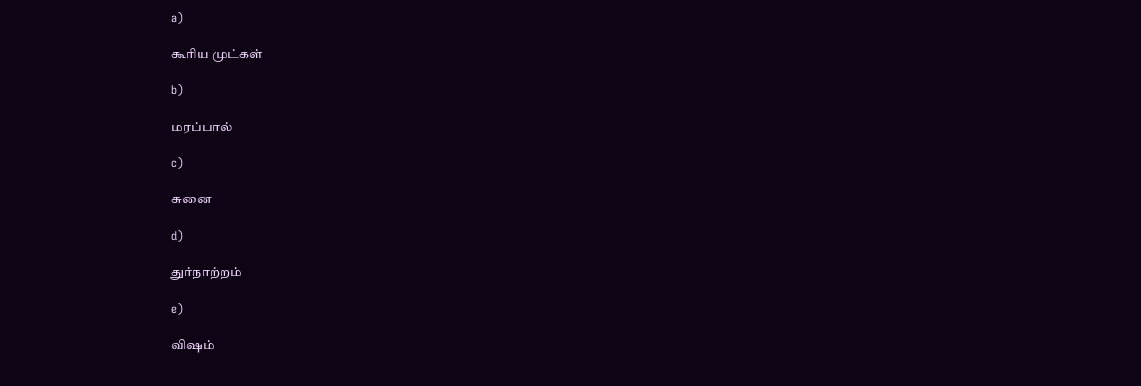a)

கூரிய முட்கள்

b)

மரப்பால்

c)

சுனை

d)

துர்நாற்றம்

e)

விஷம்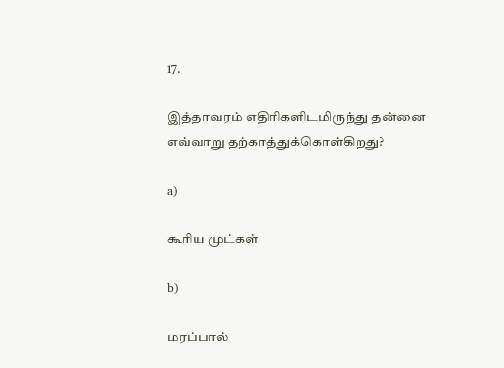17.

இத்தாவரம் எதிரிகளிடமிருந்து தன்னை எவ்வாறு தற்காத்துக்கொள்கிறது?

a)

கூரிய முட்கள்

b)

மரப்பால்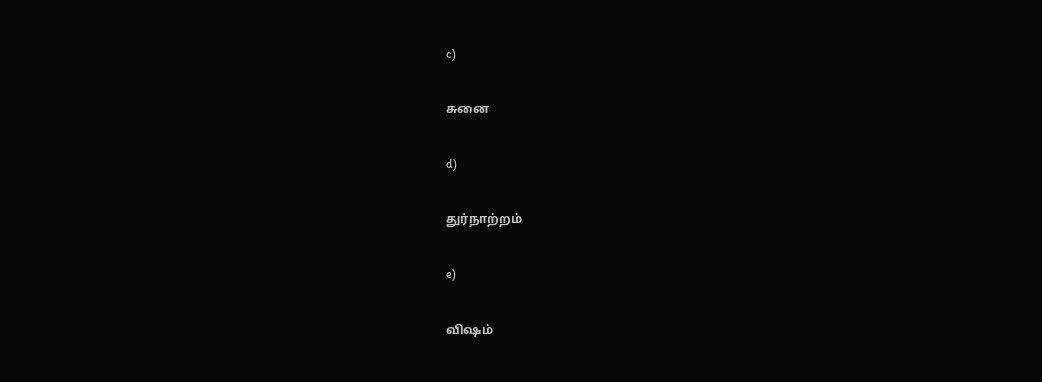c)

சுனை

d)

துர்நாற்றம்

e)

விஷம்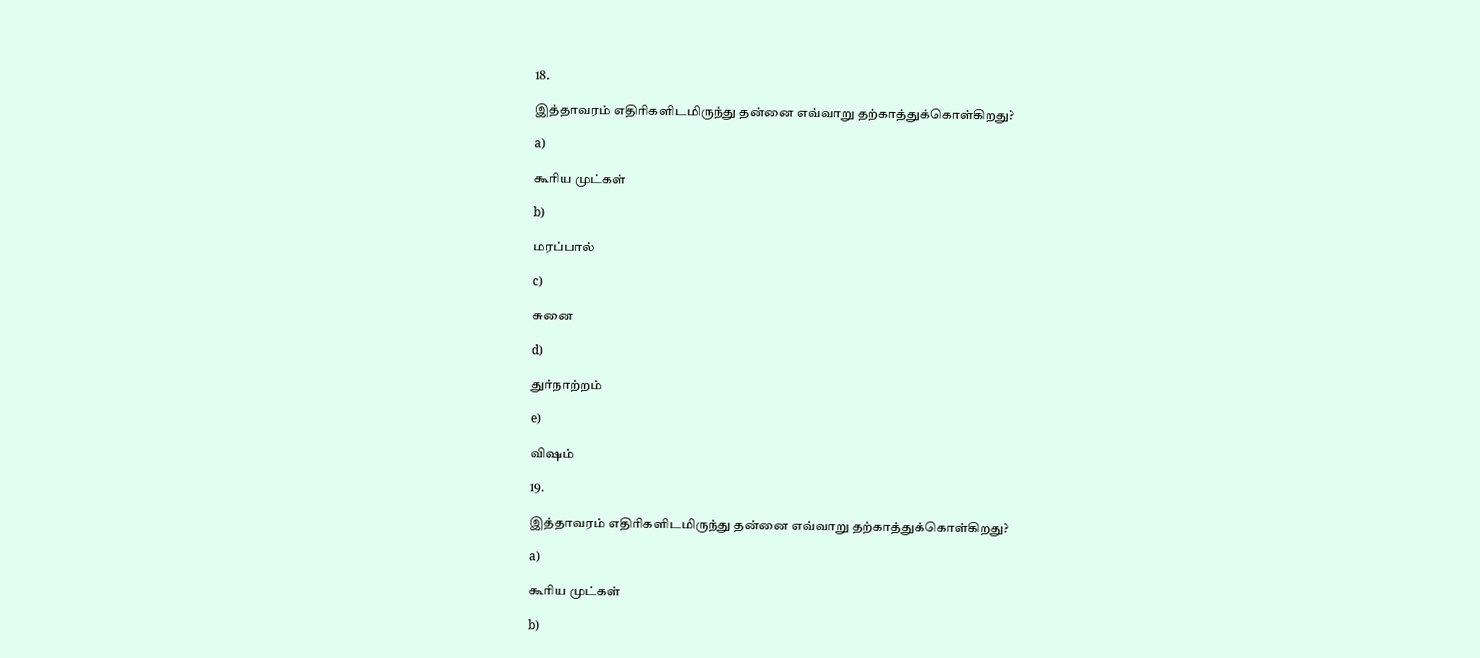18.

இத்தாவரம் எதிரிகளிடமிருந்து தன்னை எவ்வாறு தற்காத்துக்கொள்கிறது?

a)

கூரிய முட்கள்

b)

மரப்பால்

c)

சுனை

d)

துர்நாற்றம்

e)

விஷம்

19.

இத்தாவரம் எதிரிகளிடமிருந்து தன்னை எவ்வாறு தற்காத்துக்கொள்கிறது?

a)

கூரிய முட்கள்

b)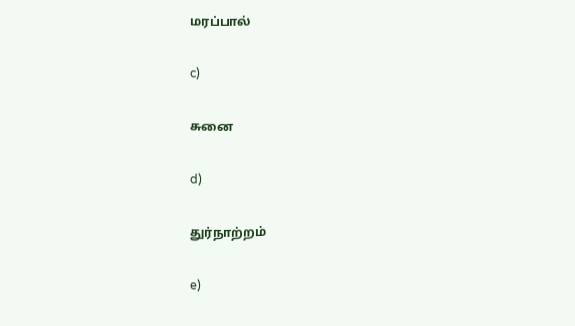மரப்பால்

c)

சுனை

d)

துர்நாற்றம்

e)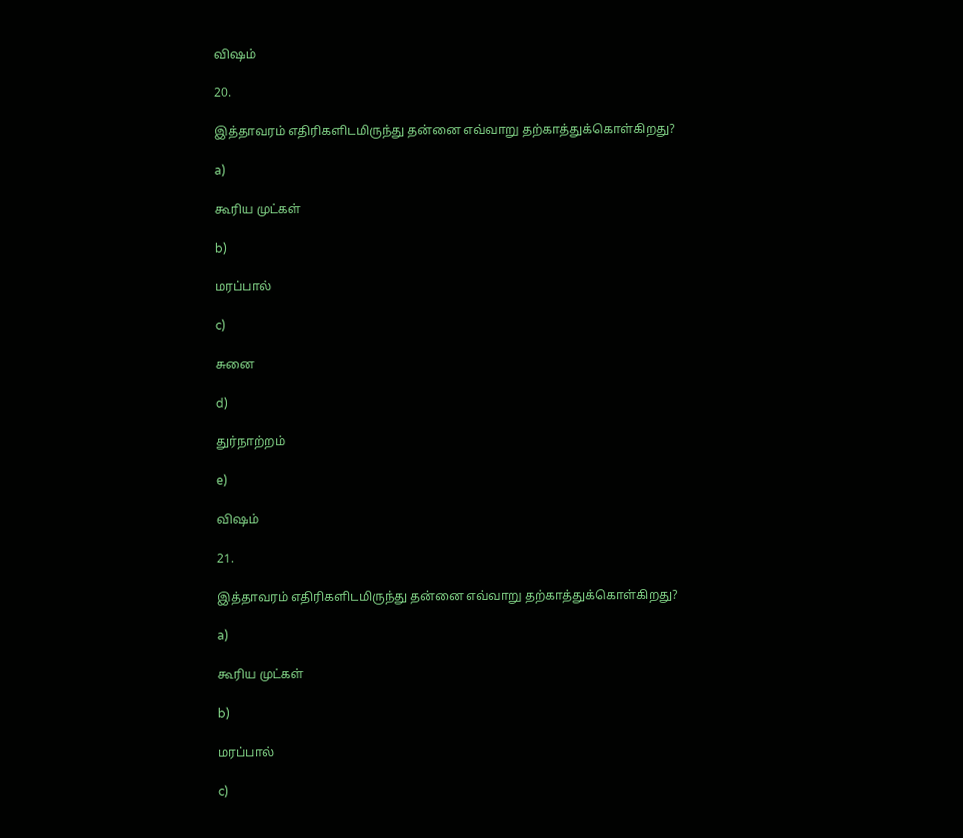விஷம்

20.

இத்தாவரம் எதிரிகளிடமிருந்து தன்னை எவ்வாறு தற்காத்துக்கொள்கிறது?

a)

கூரிய முட்கள்

b)

மரப்பால்

c)

சுனை

d)

துர்நாற்றம்

e)

விஷம்

21.

இத்தாவரம் எதிரிகளிடமிருந்து தன்னை எவ்வாறு தற்காத்துக்கொள்கிறது?

a)

கூரிய முட்கள்

b)

மரப்பால்

c)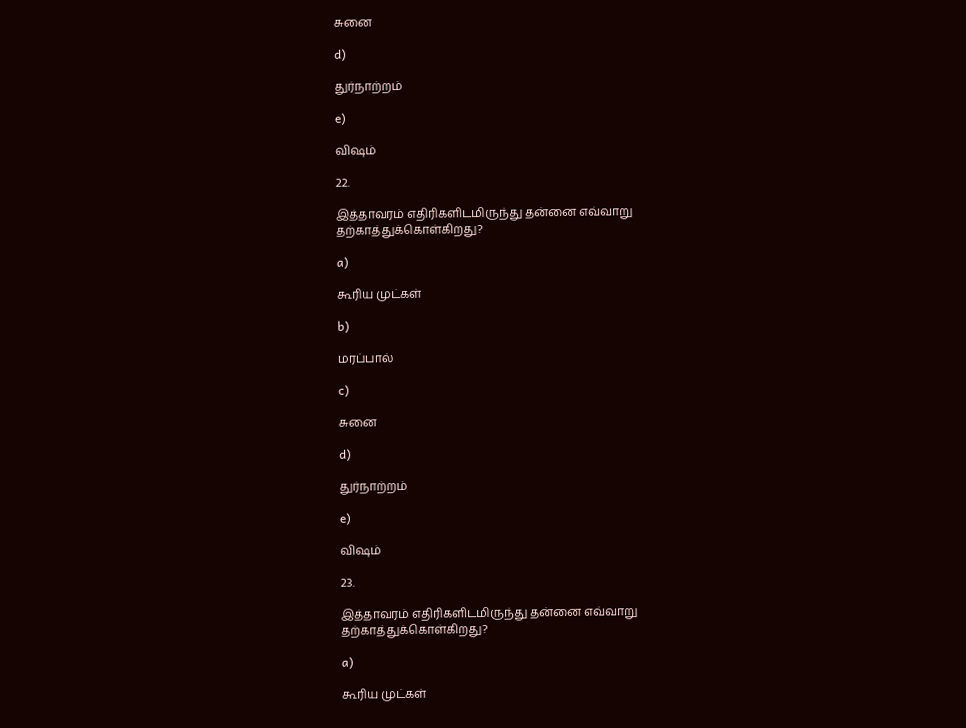சுனை

d)

துர்நாற்றம்

e)

விஷம்

22.

இத்தாவரம் எதிரிகளிடமிருந்து தன்னை எவ்வாறு தற்காத்துக்கொள்கிறது?

a)

கூரிய முட்கள்

b)

மரப்பால்

c)

சுனை

d)

துர்நாற்றம்

e)

விஷம்

23.

இத்தாவரம் எதிரிகளிடமிருந்து தன்னை எவ்வாறு தற்காத்துக்கொள்கிறது?

a)

கூரிய முட்கள்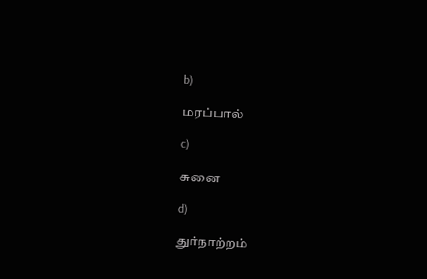b)

மரப்பால்

c)

சுனை

d)

துர்நாற்றம்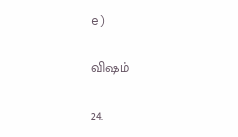e)

விஷம்

24.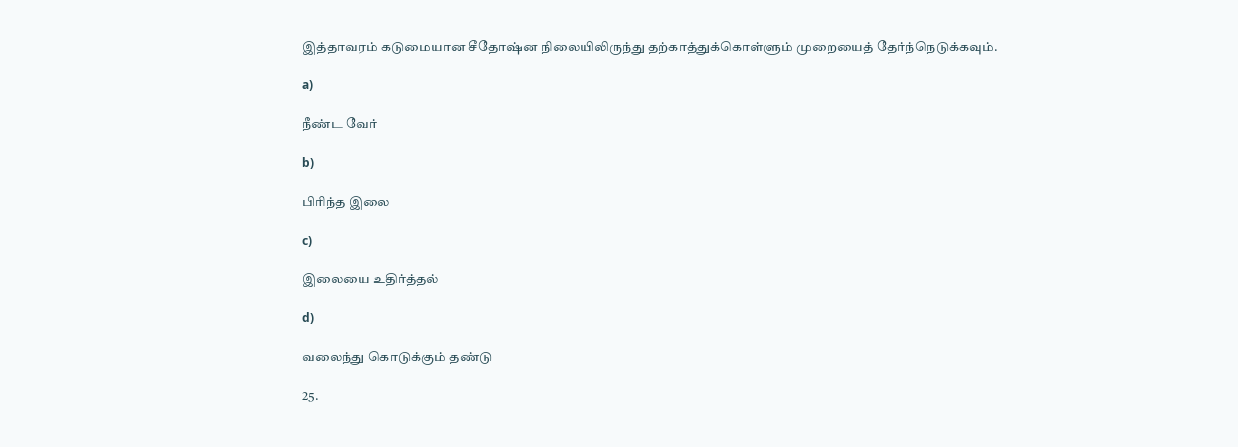இத்தாவரம் கடுமையான சீதோஷ்ன நிலையிலிருந்து தற்காத்துக்கொள்ளும் முறையைத் தேர்ந்நெடுக்கவும்.

a)

நீண்ட வேர்

b)

பிரிந்த இலை

c)

இலையை உதிர்த்தல்

d)

வலைந்து கொடுக்கும் தண்டு

25.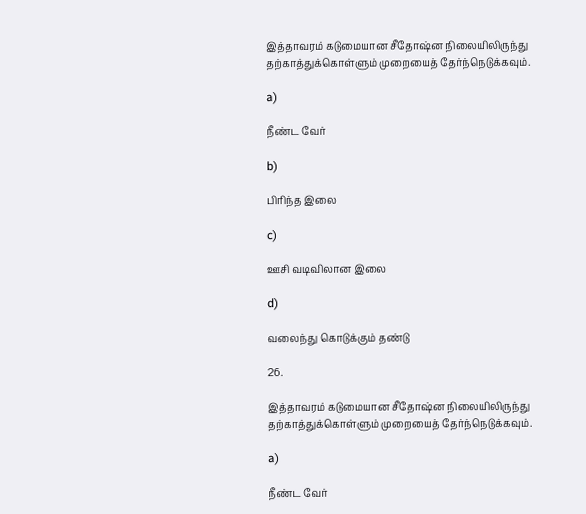இத்தாவரம் கடுமையான சீதோஷ்ன நிலையிலிருந்து தற்காத்துக்கொள்ளும் முறையைத் தேர்ந்நெடுக்கவும்.

a)

நீண்ட வேர்

b)

பிரிந்த இலை

c)

ஊசி வடிவிலான இலை

d)

வலைந்து கொடுக்கும் தண்டு

26.

இத்தாவரம் கடுமையான சீதோஷ்ன நிலையிலிருந்து தற்காத்துக்கொள்ளும் முறையைத் தேர்ந்நெடுக்கவும்.

a)

நீண்ட வேர்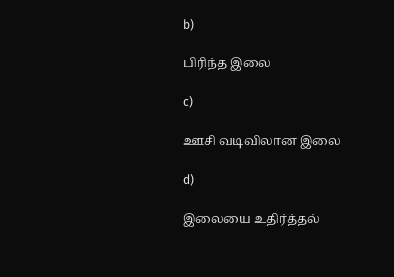b)

பிரிந்த இலை

c)

ஊசி வடிவிலான இலை

d)

இலையை உதிர்த்தல்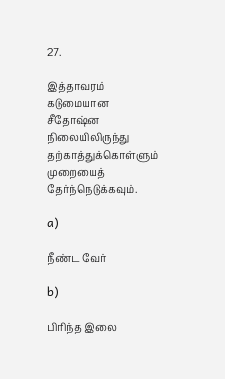27.

இத்தாவரம் கடுமையான சீதோஷ்ன நிலையிலிருந்து தற்காத்துக்கொள்ளும் முறையைத் தேர்ந்நெடுக்கவும்.

a)

நீண்ட வேர்

b)

பிரிந்த இலை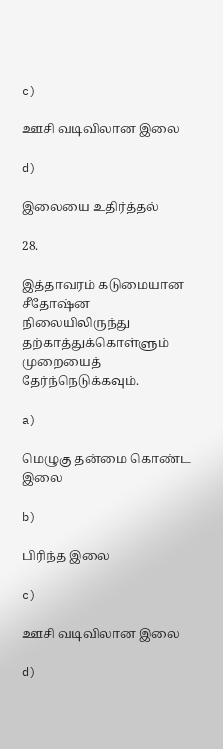c)

ஊசி வடிவிலான இலை

d)

இலையை உதிர்த்தல்

28.

இத்தாவரம் கடுமையான சீதோஷ்ன நிலையிலிருந்து தற்காத்துக்கொள்ளும் முறையைத் தேர்ந்நெடுக்கவும்.

a)

மெழுகு தன்மை கொண்ட இலை

b)

பிரிந்த இலை

c)

ஊசி வடிவிலான இலை

d)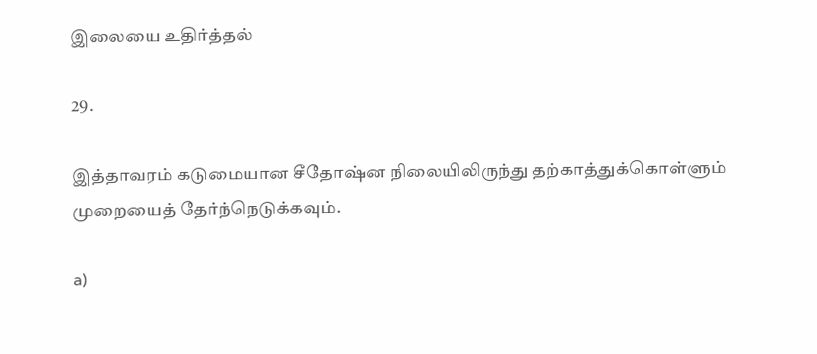இலையை உதிர்த்தல்

29.

இத்தாவரம் கடுமையான சீதோஷ்ன நிலையிலிருந்து தற்காத்துக்கொள்ளும் முறையைத் தேர்ந்நெடுக்கவும்.

a)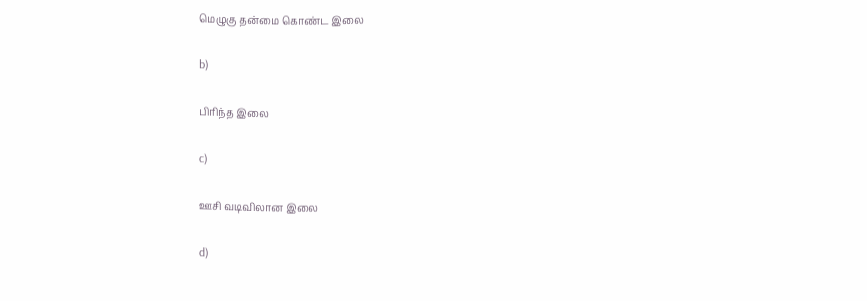மெழுகு தன்மை கொண்ட இலை

b)

பிரிந்த இலை

c)

ஊசி வடிவிலான இலை

d)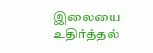இலையை உதிர்த்தல்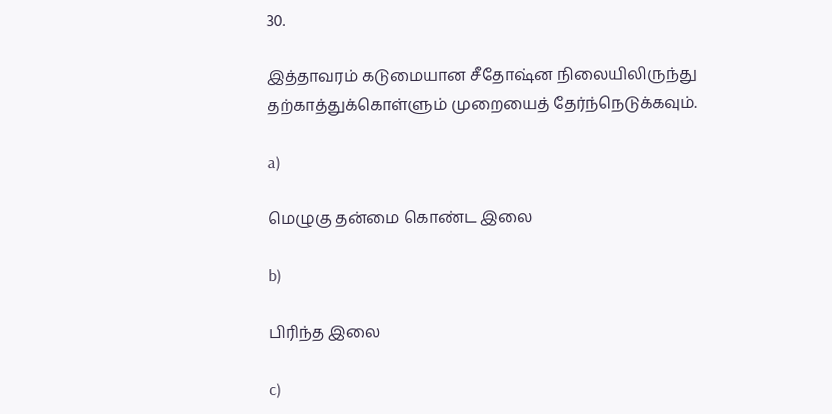30.

இத்தாவரம் கடுமையான சீதோஷ்ன நிலையிலிருந்து தற்காத்துக்கொள்ளும் முறையைத் தேர்ந்நெடுக்கவும்.

a)

மெழுகு தன்மை கொண்ட இலை

b)

பிரிந்த இலை

c)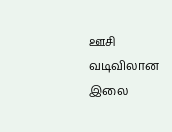ஊசி வடிவிலான இலை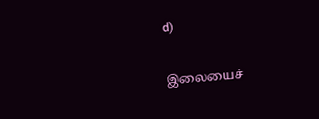d)

இலையைச்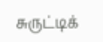சுருட்டிக்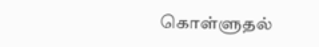கொள்ளுதல்